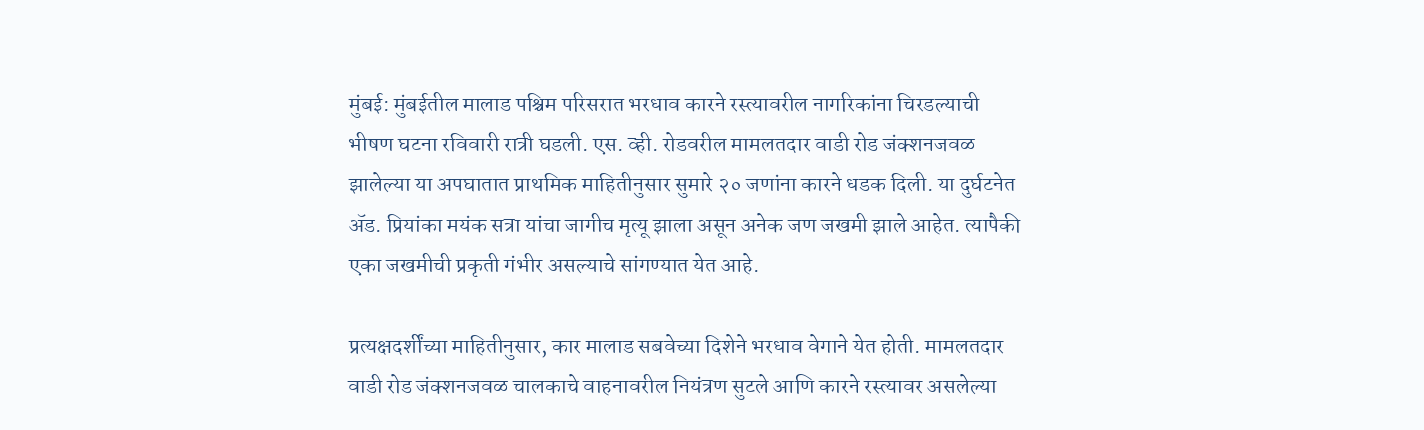मुंबई: मुंबईतील मालाड पश्चिम परिसरात भरधाव कारने रस्त्यावरील नागरिकांना चिरडल्याची भीषण घटना रविवारी रात्री घडली. एस. व्ही. रोडवरील मामलतदार वाडी रोड जंक्शनजवळ झालेल्या या अपघातात प्राथमिक माहितीनुसार सुमारे २० जणांना कारने धडक दिली. या दुर्घटनेत ॲड. प्रियांका मयंक सत्रा यांचा जागीच मृत्यू झाला असून अनेक जण जखमी झाले आहेत. त्यापैकी एका जखमीची प्रकृती गंभीर असल्याचे सांगण्यात येत आहे.

प्रत्यक्षदर्शींच्या माहितीनुसार, कार मालाड सबवेच्या दिशेने भरधाव वेगाने येत होती. मामलतदार वाडी रोड जंक्शनजवळ चालकाचे वाहनावरील नियंत्रण सुटले आणि कारने रस्त्यावर असलेल्या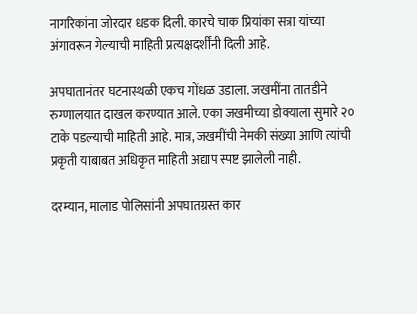नागरिकांना जोरदार धडक दिली. कारचे चाक प्रियांका सत्रा यांच्या अंगावरून गेल्याची माहिती प्रत्यक्षदर्शींनी दिली आहे.

अपघातानंतर घटनास्थळी एकच गोंधळ उडाला. जखमींना तातडीने रुग्णालयात दाखल करण्यात आले. एका जखमीच्या डोक्याला सुमारे २० टाके पडल्याची माहिती आहे. मात्र, जखमींची नेमकी संख्या आणि त्यांची प्रकृती याबाबत अधिकृत माहिती अद्याप स्पष्ट झालेली नाही.

दरम्यान, मालाड पोलिसांनी अपघातग्रस्त कार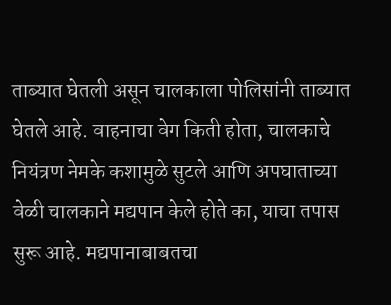ताब्यात घेतली असून चालकाला पोलिसांनी ताब्यात घेतले आहे. वाहनाचा वेग किती होता, चालकाचे नियंत्रण नेमके कशामुळे सुटले आणि अपघाताच्या वेळी चालकाने मद्यपान केले होते का, याचा तपास सुरू आहे. मद्यपानाबाबतचा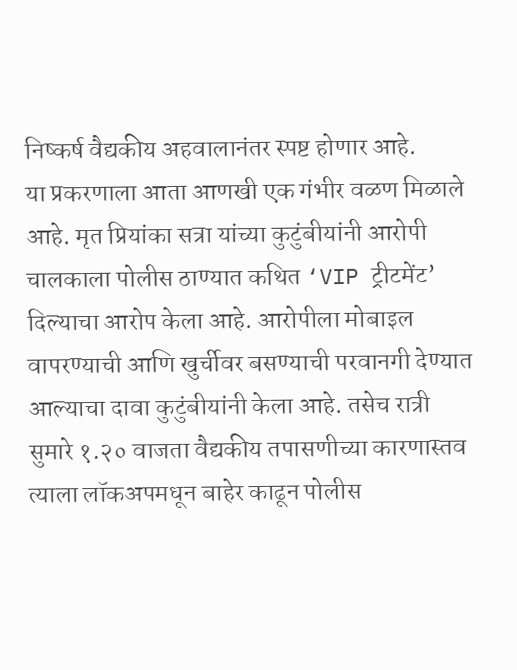निष्कर्ष वैद्यकीय अहवालानंतर स्पष्ट होणार आहे.
या प्रकरणाला आता आणखी एक गंभीर वळण मिळाले आहे. मृत प्रियांका सत्रा यांच्या कुटुंबीयांनी आरोपी चालकाला पोलीस ठाण्यात कथित ‘VIP ट्रीटमेंट’ दिल्याचा आरोप केला आहे. आरोपीला मोबाइल वापरण्याची आणि खुर्चीवर बसण्याची परवानगी देण्यात आल्याचा दावा कुटुंबीयांनी केला आहे. तसेच रात्री सुमारे १.२० वाजता वैद्यकीय तपासणीच्या कारणास्तव त्याला लॉकअपमधून बाहेर काढून पोलीस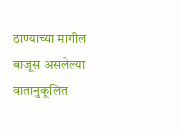ठाण्याच्या मागील बाजूस असलेल्या वातानुकूलित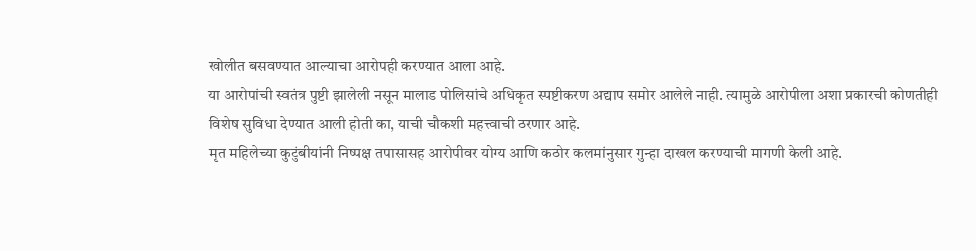खोलीत बसवण्यात आल्याचा आरोपही करण्यात आला आहे.
या आरोपांची स्वतंत्र पुष्टी झालेली नसून मालाड पोलिसांचे अधिकृत स्पष्टीकरण अद्याप समोर आलेले नाही. त्यामुळे आरोपीला अशा प्रकारची कोणतीही विशेष सुविधा देण्यात आली होती का, याची चौकशी महत्त्वाची ठरणार आहे.
मृत महिलेच्या कुटुंबीयांनी निष्पक्ष तपासासह आरोपीवर योग्य आणि कठोर कलमांनुसार गुन्हा दाखल करण्याची मागणी केली आहे.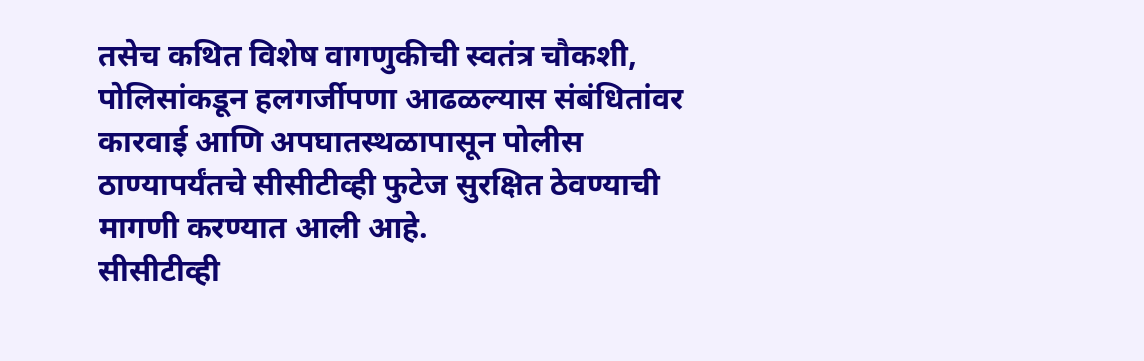तसेच कथित विशेष वागणुकीची स्वतंत्र चौकशी, पोलिसांकडून हलगर्जीपणा आढळल्यास संबंधितांवर कारवाई आणि अपघातस्थळापासून पोलीस ठाण्यापर्यंतचे सीसीटीव्ही फुटेज सुरक्षित ठेवण्याची मागणी करण्यात आली आहे.
सीसीटीव्ही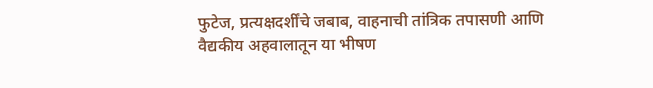फुटेज, प्रत्यक्षदर्शींचे जबाब, वाहनाची तांत्रिक तपासणी आणि वैद्यकीय अहवालातून या भीषण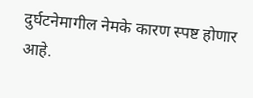दुर्घटनेमागील नेमके कारण स्पष्ट होणार आहे.